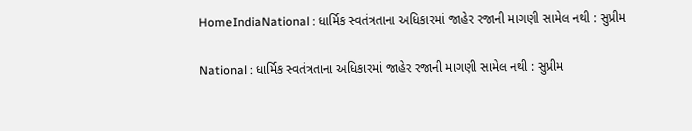HomeIndiaNational : ધાર્મિક સ્વતંત્રતાના અધિકારમાં જાહેર રજાની માગણી સામેલ નથી : સુપ્રીમ

National : ધાર્મિક સ્વતંત્રતાના અધિકારમાં જાહેર રજાની માગણી સામેલ નથી : સુપ્રીમ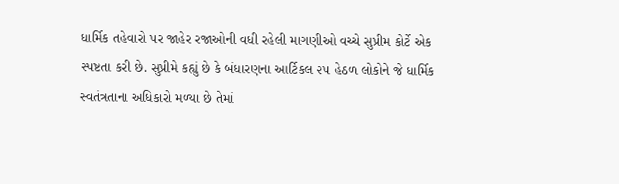ધાર્મિક તહેવારો પર જાહેર રજાઓની વધી રહેલી માગણીઓ વચ્ચે સુપ્રીમ કોર્ટે એક સ્પષ્ટતા કરી છે. સુપ્રીમે કહ્યું છે કે બંધારણના આર્ટિકલ ૨૫ હેઠળ લોકોને જે ધાર્મિક સ્વતંત્રતાના અધિકારો મળ્યા છે તેમાં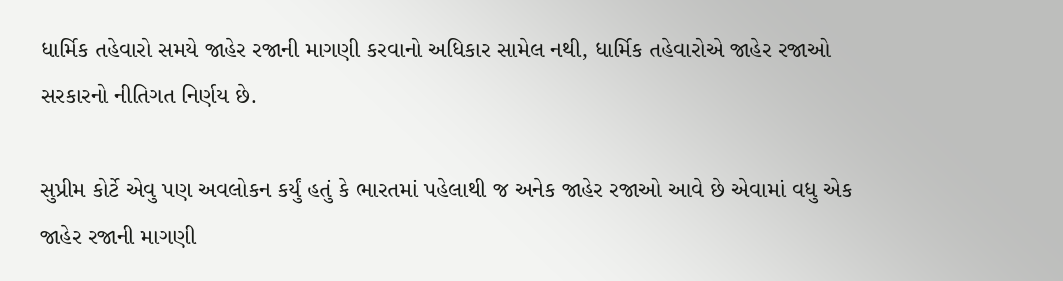ધાર્મિક તહેવારો સમયે જાહેર રજાની માગણી કરવાનો અધિકાર સામેલ નથી, ધાર્મિક તહેવારોએ જાહેર રજાઓ સરકારનો નીતિગત નિર્ણય છે.

સુપ્રીમ કોર્ટે એવુ પણ અવલોકન કર્યું હતું કે ભારતમાં પહેલાથી જ અનેક જાહેર રજાઓ આવે છે એવામાં વધુ એક જાહેર રજાની માગણી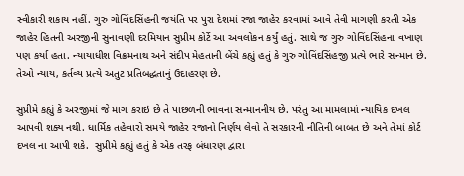સ્વીકારી શકાય નહીં. ગુરુ ગોવિંદસિંહની જયંતિ પર પુરા દેશમાં રજા જાહેર કરવામાં આવે તેવી માગણી કરતી એક જાહેર હિતની અરજીની સુનાવણી દરમિયાન સુપ્રીમ કોર્ટે આ અવલોકન કર્યું હતું. સાથે જ ગુરુ ગોવિંદસિંહના વખાણ પણ કર્યા હતા. ન્યાયાધીશ વિક્રમનાથ અને સંદીપ મેહતાની બેંચે કહ્યું હતું કે ગુરુ ગોવિંદસિંહજી પ્રત્યે ભારે સન્માન છે. તેઓ ન્યાય, કર્તવ્ય પ્રત્યે અતુટ પ્રતિબદ્ધતાનું ઉદાહરણ છે.

સુપ્રીમે કહ્યું કે અરજીમાં જે માગ કરાઇ છે તે પાછળની ભાવના સન્માનનીય છે. પરંતુ આ મામલામાં ન્યાયિક દખલ આપવી શક્ય નથી. ધાર્મિક તહેવારો સમયે જાહેર રજાનો નિર્ણય લેવો તે સરકારની નીતિની બાબત છે અને તેમાં કોર્ટ દખલ ના આપી શકે.  સુપ્રીમે કહ્યું હતું કે એક તરફ બંધારણ દ્વારા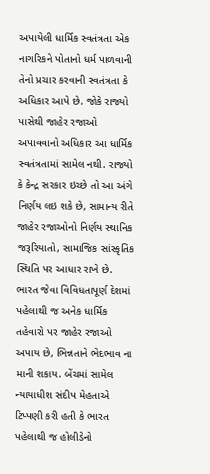અપાયેલી ધાર્મિક સ્વતંત્રતા એક નાગરિકને પોતાનો ધર્મ પાળવાની તેનો પ્રચાર કરવાની સ્વતંત્રતા કે અધિકાર આપે છે. જોકે રાજ્યો પાસેથી જાહેર રજાઓ અપાવવાનો અધિકાર આ ધાર્મિક સ્વતંત્રતામાં સામેલ નથી. રાજ્યો કે કેન્દ્ર સરકાર ઇચ્છે તો આ અંગે નિર્ણય લઇ શકે છે, સામાન્ય રીતે જાહેર રજાઓનો નિર્ણય સ્થાનિક જરૂરિયાતો, સામાજિક સાંસ્કૃતિક સ્થિતિ પર આધાર રાખે છે. ભારત જેવા વિવિધતાપૂર્ણ દેશમાં પહેલાથી જ અનેક ધાર્મિક તહેવારો પર જાહેર રજાઓ અપાય છે, ભિન્નતાને ભેદભાવ ના માની શકાય. બેંચમાં સામેલ ન્યાયાધીશ સંદીપ મેહતાએ ટિપ્પણી કરી હતી કે ભારત પહેલાથી જ હોલીડેનો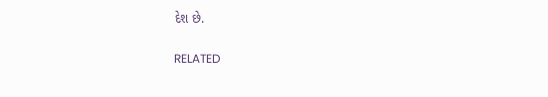દેશ છે.

RELATED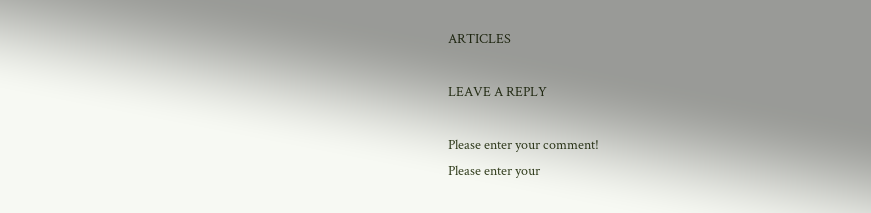ARTICLES

LEAVE A REPLY

Please enter your comment!
Please enter your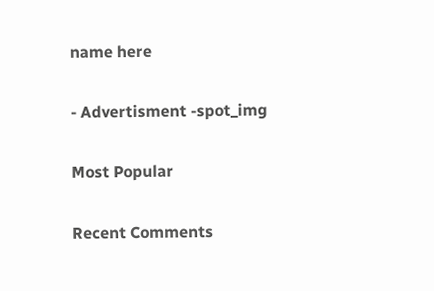name here

- Advertisment -spot_img

Most Popular

Recent Comments